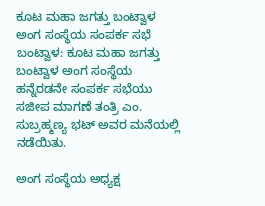ಕೂಟ ಮಹಾ ಜಗತ್ತು ಬಂಟ್ವಾಳ ಅಂಗ ಸಂಸ್ಥೆಯ ಸಂಪರ್ಕ ಸಭೆ
ಬಂಟ್ವಾಳ: ಕೂಟ ಮಹಾ ಜಗತ್ತು ಬಂಟ್ವಾಳ ಅಂಗ ಸಂಸ್ಥೆಯ ಹನ್ನೆರಡನೇ ಸಂಪರ್ಕ ಸಭೆಯು ಸಜೀಪ ಮಾಗಣೆ ತಂತ್ರಿ ಎಂ. ಸುಬ್ರಹ್ಮಣ್ಯ ಭಟ್ ಅವರ ಮನೆಯಲ್ಲಿ ನಡೆಯಿತು.

ಅಂಗ ಸಂಸ್ಥೆಯ ಅಧ್ಯಕ್ಷ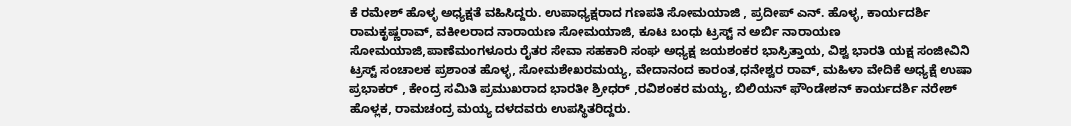ಕೆ ರಮೇಶ್ ಹೊಳ್ಳ ಅಧ್ಯಕ್ಷತೆ ವಹಿಸಿದ್ದರು. ಉಪಾಧ್ಯಕ್ಷರಾದ ಗಣಪತಿ ಸೋಮಯಾಜಿ , ಪ್ರದೀಪ್ ಎನ್. ಹೊಳ್ಳ, ಕಾರ್ಯದರ್ಶಿ ರಾಮಕೃಷ್ಣರಾವ್, ವಕೀಲರಾದ ನಾರಾಯಣ ಸೋಮಯಾಜಿ, ಕೂಟ ಬಂಧು ಟ್ರಸ್ಟ್ ನ ಅರ್ಬಿ ನಾರಾಯಣ ಸೋಮಯಾಜಿ,ಪಾಣೆಮಂಗಳೂರು ರೈತರ ಸೇವಾ ಸಹಕಾರಿ ಸಂಘ ಅಧ್ಯಕ್ಷ ಜಯಶಂಕರ ಭಾಸ್ರಿತ್ತಾಯ, ವಿಶ್ವ ಭಾರತಿ ಯಕ್ಷ ಸಂಜೀವಿನಿ ಟ್ರಸ್ಟ್ ಸಂಚಾಲಕ ಪ್ರಶಾಂತ ಹೊಳ್ಳ, ಸೋಮಶೇಖರಮಯ್ಯ, ವೇದಾನಂದ ಕಾರಂತ,ಧನೇಶ್ವರ ರಾವ್, ಮಹಿಳಾ ವೇದಿಕೆ ಅಧ್ಯಕ್ಷೆ ಉಷಾ ಪ್ರಭಾಕರ್ , ಕೇಂದ್ರ ಸಮಿತಿ ಪ್ರಮುಖರಾದ ಭಾರತೀ ಶ್ರೀಧರ್ ,ರವಿಶಂಕರ ಮಯ್ಯ, ಬಿಲಿಯನ್ ಫೌಂಡೇಶನ್ ಕಾರ್ಯದರ್ಶಿ ನರೇಶ್ ಹೊಳ್ಲಕ, ರಾಮಚಂದ್ರ ಮಯ್ಯ ದಳದವರು ಉಪಸ್ಥಿತರಿದ್ದರು.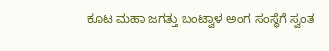ಕೂಟ ಮಹಾ ಜಗತ್ತು ಬಂಟ್ವಾಳ ಅಂಗ ಸಂಸ್ಥೆಗೆ ಸ್ವಂತ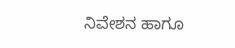ನಿವೇಶನ ಹಾಗೂ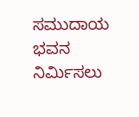ಸಮುದಾಯ ಭವನ ನಿರ್ಮಿಸಲು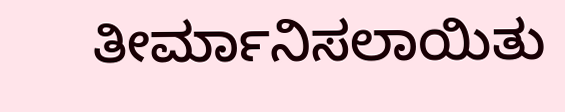ತೀರ್ಮಾನಿಸಲಾಯಿತು